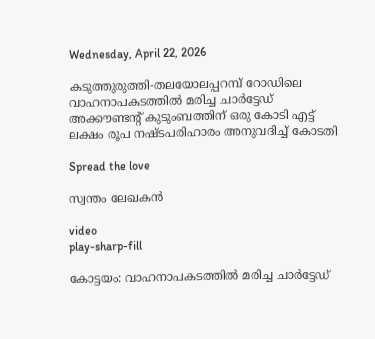Wednesday, April 22, 2026

കടുത്തുരുത്തി-തലയോലപ്പറമ്പ് റോഡിലെ വാഹനാപകടത്തില്‍ മരിച്ച ചാര്‍ട്ടേഡ് അക്കൗണ്ടന്റ് കുടുംബത്തിന് ഒരു കോടി എട്ട് ലക്ഷം രൂപ നഷ്ടപരിഹാരം അനുവദിച്ച്‌ കോടതി

Spread the love

സ്വന്തം ലേഖകൻ

video
play-sharp-fill

കോട്ടയം: വാഹനാപകടത്തില്‍ മരിച്ച ചാർട്ടേഡ്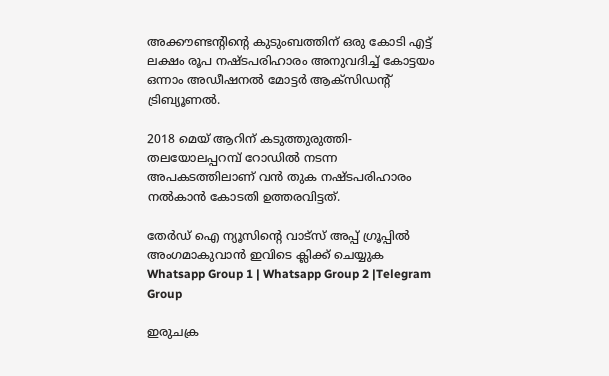അക്കൗണ്ടന്റിന്റെ കുടുംബത്തിന് ഒരു കോടി എട്ട് ലക്ഷം രൂപ നഷ്ടപരിഹാരം അനുവദിച്ച്‌ കോട്ടയം ഒന്നാം അഡീഷനല്‍ മോട്ടർ ആക്‌സിഡന്റ് ട്രിബ്യൂണല്‍.

2018 മെയ്‌ ആറിന് കടുത്തുരുത്തി-തലയോലപ്പറമ്പ് റോഡില്‍ നടന്ന അപകടത്തിലാണ് വൻ തുക നഷ്ടപരിഹാരം നല്‍കാൻ കോടതി ഉത്തരവിട്ടത്.

തേർഡ് ഐ ന്യൂസിന്റെ വാട്സ് അപ്പ് ഗ്രൂപ്പിൽ അംഗമാകുവാൻ ഇവിടെ ക്ലിക്ക് ചെയ്യുക
Whatsapp Group 1 | Whatsapp Group 2 |Telegram Group

ഇരുചക്ര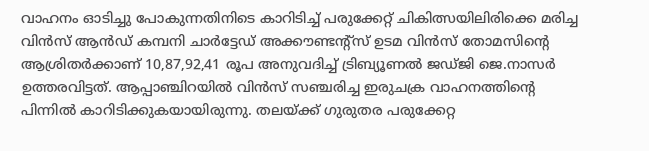വാഹനം ഓടിച്ചു പോകുന്നതിനിടെ കാറിടിച്ച്‌ പരുക്കേറ്റ് ചികിത്സയിലിരിക്കെ മരിച്ച വിൻസ് ആൻഡ് കമ്പനി ചാർട്ടേഡ് അക്കൗണ്ടന്റ്‌സ് ഉടമ വിൻസ് തോമസിന്റെ ആശ്രിതർക്കാണ് 10,87,92,41 രൂപ അനുവദിച്ച്‌ ട്രിബ്യൂണല്‍ ജഡ്ജി ജെ.നാസർ ഉത്തരവിട്ടത്. ആപ്പാഞ്ചിറയില്‍ വിൻസ് സഞ്ചരിച്ച ഇരുചക്ര വാഹനത്തിന്റെ പിന്നില്‍ കാറിടിക്കുകയായിരുന്നു. തലയ്ക്ക് ഗുരുതര പരുക്കേറ്റ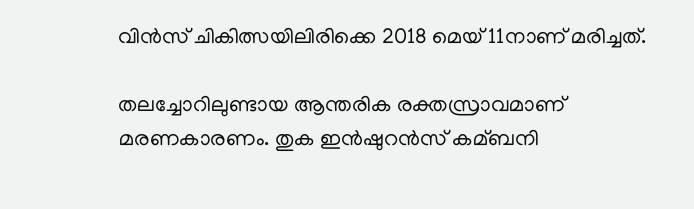വിൻസ് ചികിത്സയിലിരിക്കെ 2018 മെയ്‌ 11നാണ് മരിച്ചത്.

തലച്ചോറിലുണ്ടായ ആന്തരിക രക്തസ്രാവമാണ് മരണകാരണം. തുക ഇൻഷുറൻസ് കമ്ബനി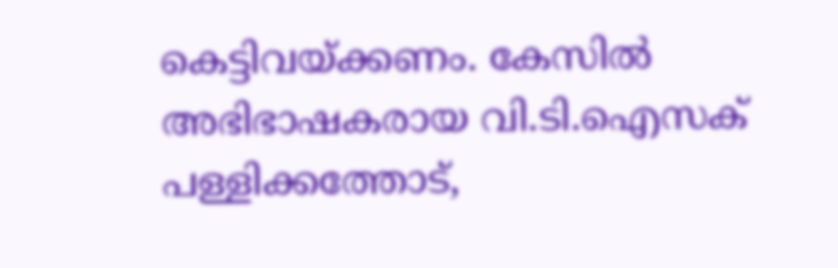കെട്ടിവയ്ക്കണം. കേസില്‍ അഭിഭാഷകരായ വി.ടി.ഐസക് പള്ളിക്കത്തോട്,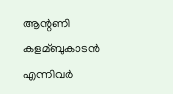ആന്റണി കളമ്ബുകാടൻ എന്നിവർ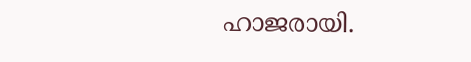ഹാജരായി.